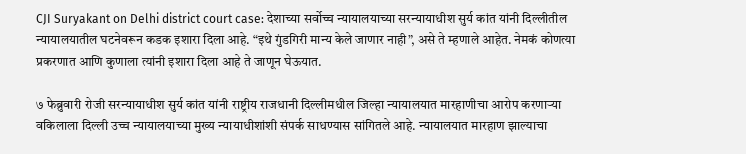CJI Suryakant on Delhi district court case: देशाच्या सर्वोच्च न्यायालयाच्या सरन्यायाधीश सुर्य कांत यांनी दिल्लीतील न्यायालयातील घटनेवरून कडक इशारा दिला आहे. “इथे गुंडगिरी मान्य केले जाणार नाही”, असे ते म्हणाले आहेत. नेमकं कोणत्या प्रकरणात आणि कुणाला त्यांनी इशारा दिला आहे ते जाणून घेऊयात.

७ फेब्रुवारी रोजी सरन्यायाधीश सुर्य कांत यांनी राष्ट्रीय राजधानी दिल्लीमधील जिल्हा न्यायालयात मारहाणीचा आरोप करणाऱ्या वकिलाला दिल्ली उच्च न्यायालयाच्या मुख्य न्यायाधीशांशी संपर्क साधण्यास सांगितले आहे. न्यायालयात मारहाण झाल्याचा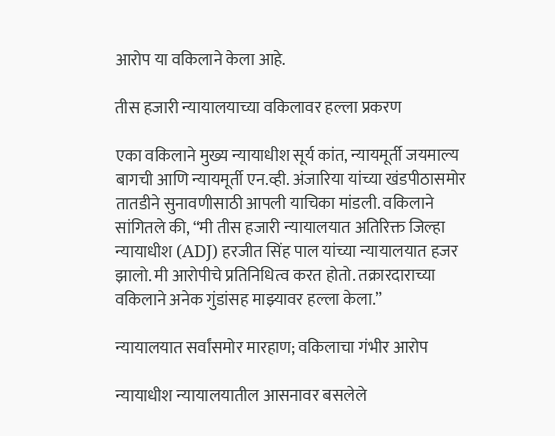आरोप या वकिलाने केला आहे.

तीस हजारी न्यायालयाच्या वकिलावर हल्ला प्रकरण

एका वकिलाने मुख्य न्यायाधीश सूर्य कांत, न्यायमूर्ती जयमाल्य बागची आणि न्यायमूर्ती एन.व्ही. अंजारिया यांच्या खंडपीठासमोर तातडीने सुनावणीसाठी आपली याचिका मांडली. वकिलाने सांगितले की, “मी तीस हजारी न्यायालयात अतिरिक्त जिल्हा न्यायाधीश (ADJ) हरजीत सिंह पाल यांच्या न्यायालयात हजर झालो. मी आरोपीचे प्रतिनिधित्व करत होतो. तक्रारदाराच्या वकिलाने अनेक गुंडांसह माझ्यावर हल्ला केला.”

न्यायालयात सर्वांसमोर मारहाण; वकिलाचा गंभीर आरोप

न्यायाधीश न्यायालयातील आसनावर बसलेले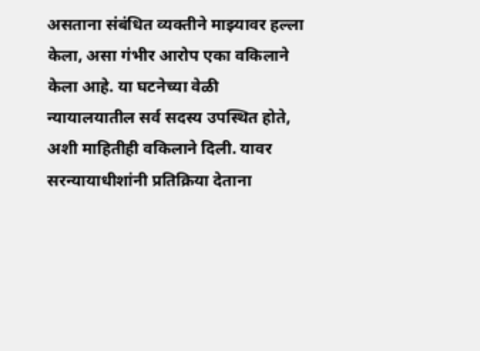असताना संबंधित व्यक्तीने माझ्यावर हल्ला केला, असा गंभीर आरोप एका वकिलाने केला आहे. या घटनेच्या वेळी न्यायालयातील सर्व सदस्य उपस्थित होते, अशी माहितीही वकिलाने दिली. यावर सरन्यायाधीशांनी प्रतिक्रिया देताना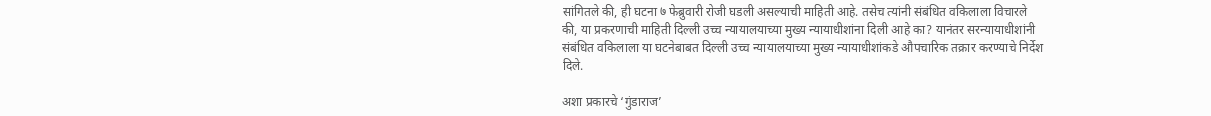सांगितले की, ही घटना ७ फेब्रुवारी रोजी घडली असल्याची माहिती आहे. तसेच त्यांनी संबंधित वकिलाला विचारले की, या प्रकरणाची माहिती दिल्ली उच्च न्यायालयाच्या मुख्य न्यायाधीशांना दिली आहे का? यानंतर सरन्यायाधीशांनी संबंधित वकिलाला या घटनेबाबत दिल्ली उच्च न्यायालयाच्या मुख्य न्यायाधीशांकडे औपचारिक तक्रार करण्याचे निर्देश दिले.

अशा प्रकारचे ‘गुंडाराज’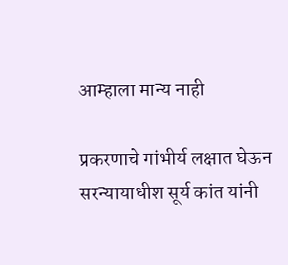आम्हाला मान्य नाही

प्रकरणाचे गांभीर्य लक्षात घेऊन सरन्यायाधीश सूर्य कांत यांनी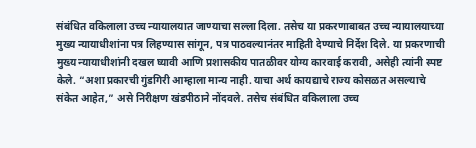संबंधित वकिलाला उच्च न्यायालयात जाण्याचा सल्ला दिला. तसेच या प्रकरणाबाबत उच्च न्यायालयाच्या मुख्य न्यायाधीशांना पत्र लिहण्यास सांगून, पत्र पाठवल्यानंतर माहिती देण्याचे निर्देश दिले. या प्रकरणाची मुख्य न्यायाधीशांनी दखल घ्यावी आणि प्रशासकीय पातळीवर योग्य कारवाई करावी, असेही त्यांनी स्पष्ट केले. “अशा प्रकारची गुंडगिरी आम्हाला मान्य नाही. याचा अर्थ कायद्याचे राज्य कोसळत असल्याचे संकेत आहेत,” असे निरीक्षण खंडपीठाने नोंदवले. तसेच संबंधित वकिलाला उच्च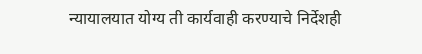न्यायालयात योग्य ती कार्यवाही करण्याचे निर्देशही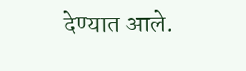देण्यात आले.